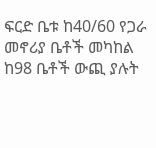ፍርድ ቤቱ ከ40/60 የጋራ መኖሪያ ቤቶች መካከል ከ98 ቤቶች ውጪ ያሉት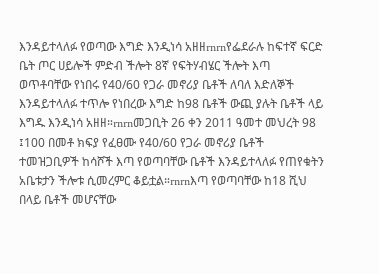እንዳይተላለፉ የወጣው እግድ እንዲነሳ አዘዘrnrnየፌደራሉ ከፍተኛ ፍርድ ቤት ጦር ሀይሎች ምድብ ችሎት 8ኛ የፍትሃብሄር ችሎት እጣ ወጥቶባቸው የነበሩ የ40/60 የጋራ መኖሪያ ቤቶች ለባለ እድለኞች እንዳይተላለፉ ተጥሎ የነበረው እግድ ከ98 ቤቶች ውጪ ያሉት ቤቶች ላይ እግዱ እንዲነሳ አዘዘ።rnrnመጋቢት 26 ቀን 2011 ዓመተ መህረት 98 ፤100 በመቶ ክፍያ የፈፀሙ የ40/60 የጋራ መኖሪያ ቤቶች ተመዝጋቢዎች ከሳሾች እጣ የወጣባቸው ቤቶች እንዳይተላለፉ የጠየቁትን አቤቱታን ችሎቱ ሲመረምር ቆይቷል።rnrnእጣ የወጣባቸው ከ18 ሺህ በላይ ቤቶች መሆናቸው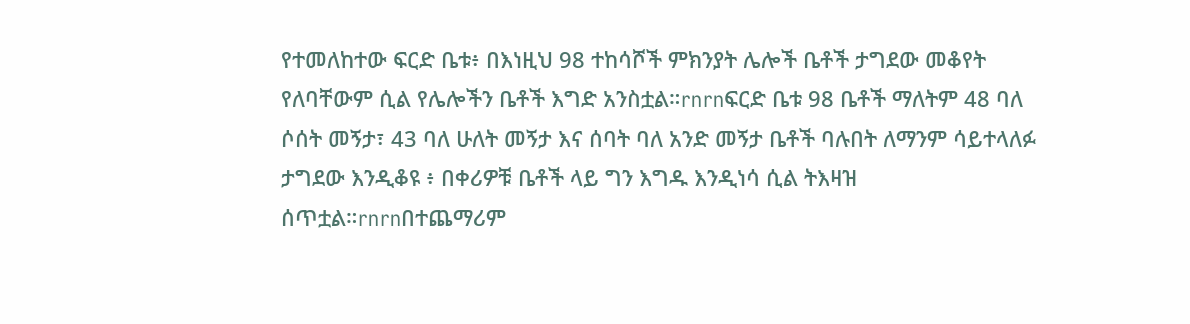የተመለከተው ፍርድ ቤቱ፥ በእነዚህ 98 ተከሳሾች ምክንያት ሌሎች ቤቶች ታግደው መቆየት የለባቸውም ሲል የሌሎችን ቤቶች እግድ አንስቷል።rnrnፍርድ ቤቱ 98 ቤቶች ማለትም 48 ባለ ሶሰት መኝታ፣ 43 ባለ ሁለት መኝታ እና ሰባት ባለ አንድ መኝታ ቤቶች ባሉበት ለማንም ሳይተላለፉ ታግደው እንዲቆዩ ፥ በቀሪዎቹ ቤቶች ላይ ግን እግዱ እንዲነሳ ሲል ትእዛዝ ሰጥቷል።rnrnበተጨማሪም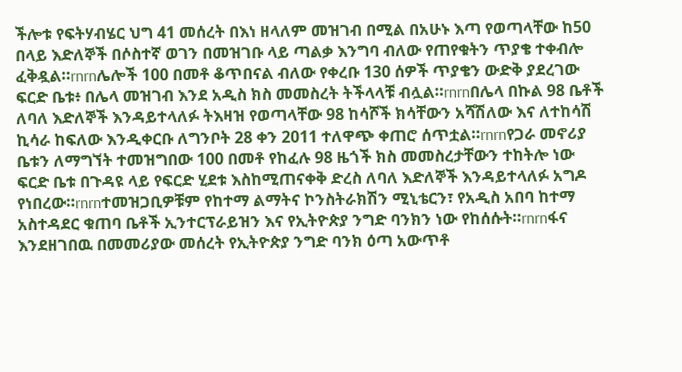ችሎቱ የፍትሃብሄር ህግ 41 መሰረት በእነ ዘላለም መዝገብ በሚል በአሁኑ እጣ የወጣላቸው ከ50 በላይ እድለኞች በሶስተኛ ወገን በመዝገቡ ላይ ጣልቃ እንግባ ብለው የጠየቁትን ጥያቄ ተቀብሎ ፈቅዷል።rnrnሌሎች 100 በመቶ ቆጥበናል ብለው የቀረቡ 130 ሰዎች ጥያቄን ውድቅ ያደረገው ፍርድ ቤቱ፥ በሌላ መዝገብ እንደ አዲስ ክስ መመስረት ትችላላቹ ብሏል።rnrnበሌላ በኩል 98 ቤቶች ለባለ እድለኞች እንዳይተላለፉ ትእዛዝ የወጣላቸው 98 ከሳሾች ክሳቸውን አሻሽለው እና ለተከሳሽ ኪሳራ ከፍለው እንዲቀርቡ ለግንቦት 28 ቀን 2011 ተለዋጭ ቀጠሮ ሰጥቷል።rnrnየጋራ መኖሪያ ቤቱን ለማግኘት ተመዝግበው 100 በመቶ የከፈሉ 98 ዜጎች ክስ መመስረታቸውን ተከትሎ ነው ፍርድ ቤቱ በጉዳዩ ላይ የፍርድ ሂደቱ እስከሚጠናቀቅ ድረስ ለባለ እድለኞች እንዳይተላለፉ አግዶ የነበረው።rnrnተመዝጋቢዎቹም የከተማ ልማትና ኮንስትራክሽን ሚኒቴርን፣ የአዲስ አበባ ከተማ አስተዳደር ቁጠባ ቤቶች ኢንተርፕራይዝን እና የኢትዮጵያ ንግድ ባንክን ነው የከሰሱት።rnrnፋና እንደዘገበዉ በመመሪያው መሰረት የኢትዮጵያ ንግድ ባንክ ዕጣ አውጥቶ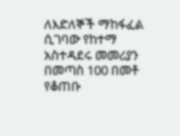ለእድለኞች ማከፋፈል ሲገባው የከተማ አስተዳደሩ መመሪያን በመጣስ 100 በመቶ የቆጠቡ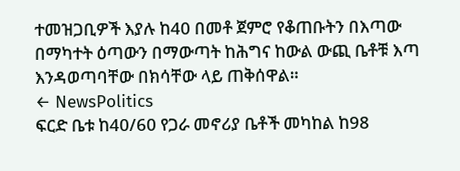ተመዝጋቢዎች እያሉ ከ40 በመቶ ጀምሮ የቆጠቡትን በእጣው በማካተት ዕጣውን በማውጣት ከሕግና ከውል ውጪ ቤቶቹ እጣ እንዳወጣባቸው በክሳቸው ላይ ጠቅሰዋል።
← NewsPolitics
ፍርድ ቤቱ ከ40/60 የጋራ መኖሪያ ቤቶች መካከል ከ98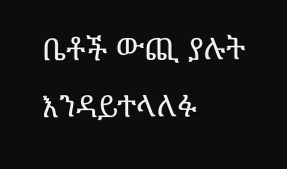ቤቶች ውጪ ያሉት እንዳይተላለፉ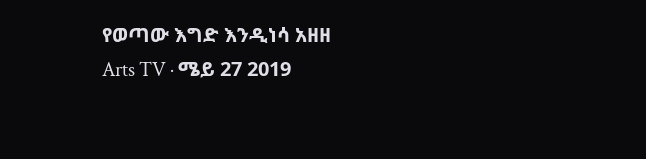የወጣው እግድ እንዲነሳ አዘዘ
Arts TV · ሜይ 27 2019